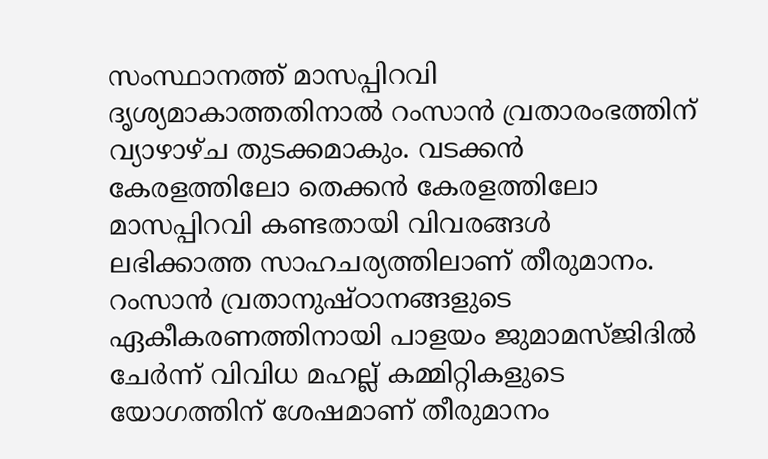സംസ്ഥാനത്ത് മാസപ്പിറവി ദൃശ്യമാകാത്തതിനാൽ റംസാൻ വ്രതാരംഭത്തിന് വ്യാഴാഴ്ച തുടക്കമാകും. വടക്കൻ കേരളത്തിലോ തെക്കൻ കേരളത്തിലോ മാസപ്പിറവി കണ്ടതായി വിവരങ്ങൾ ലഭിക്കാത്ത സാഹചര്യത്തിലാണ് തീരുമാനം. റംസാൻ വ്രതാനുഷ്ഠാനങ്ങളുടെ ഏകീകരണത്തിനായി പാളയം ജുമാമസ്ജിദിൽ ചേർന്ന് വിവിധ മഹല്ല് കമ്മിറ്റികളുടെ യോഗത്തിന് ശേഷമാണ് തീരുമാനം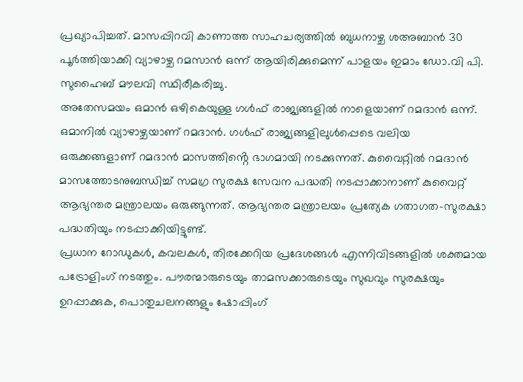പ്രഖ്യാപിച്ചത്. മാസപ്പിറവി കാണാത്ത സാഹചര്യത്തിൽ ബുധനാഴ്ച ശഅബാൻ 30 പൂർത്തിയാക്കി വ്യാഴാഴ്ച റമസാൻ ഒന്ന് ആയിരിക്കുമെന്ന് പാളയം ഇമാം ഡോ.വി പി. സുഹൈബ് മൗലവി സ്ഥിരീകരിച്ചു.
അതേസമയം ഒമാൻ ഒഴികെയുള്ള ഗൾഫ് രാജ്യങ്ങളിൽ നാളെയാണ് റമദാൻ ഒന്ന്. ഒമാനിൽ വ്യാഴാഴ്ചയാണ് റമദാൻ. ഗൾഫ് രാജ്യങ്ങളിലുൾപ്പെടെ വലിയ ഒരുക്കങ്ങളാണ് റമദാൻ മാസത്തിൻ്റെ ഭാഗമായി നടക്കുന്നത്. കുവൈറ്റിൽ റമദാൻ മാസത്തോടനുബന്ധിച്ച് സമഗ്ര സുരക്ഷ സേവന പദ്ധതി നടപ്പാക്കാനാണ് കുവൈറ്റ് ആഭ്യന്തര മന്ത്രാലയം ഒരുങ്ങുന്നത്. ആഭ്യന്തര മന്ത്രാലയം പ്രത്യേക ഗതാഗത–സുരക്ഷാ പദ്ധതിയും നടപ്പാക്കിയിട്ടുണ്ട്.
പ്രധാന റോഡുകൾ, കവലകൾ, തിരക്കേറിയ പ്രദേശങ്ങൾ എന്നിവിടങ്ങളിൽ ശക്തമായ പട്രോളിംഗ് നടത്തും. പൗരന്മാരുടെയും താമസക്കാരുടെയും സുഖവും സുരക്ഷയും ഉറപ്പാക്കുക, പൊതുചലനങ്ങളും ഷോപ്പിംഗ്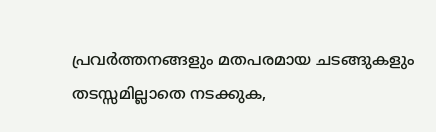പ്രവർത്തനങ്ങളും മതപരമായ ചടങ്ങുകളും തടസ്സമില്ലാതെ നടക്കുക,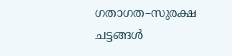ഗതാഗത–സുരക്ഷ ചട്ടങ്ങൾ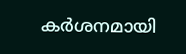കർശനമായി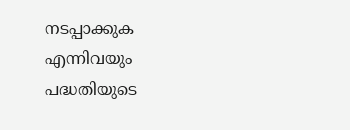നടപ്പാക്കുക എന്നിവയും പദ്ധതിയുടെ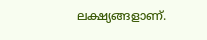ലക്ഷ്യങ്ങളാണ്.